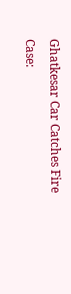Ghatkesar Car Catches Fire Case: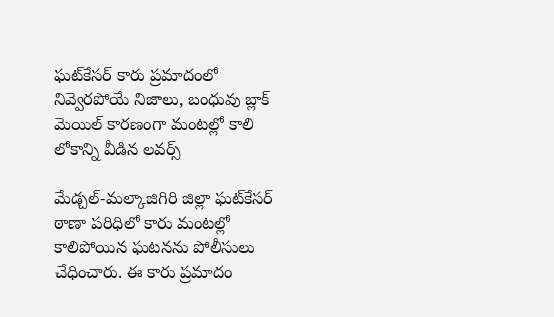ఘట్‌కేసర్‌ కారు ప్రమాదంలో నివ్వెరపోయే నిజాలు, బంధువు బ్లాక్ మెయిల్ కారణంగా మంటల్లో కాలి లోకాన్ని వీడిన లవర్స్

మేడ్చల్‌-మల్కాజిగిరి జిల్లా ఘట్‌కేసర్‌ ఠాణా పరిధిలో కారు మంటల్లో కాలిపోయిన ఘటనను పోలీసులు చేధించారు. ఈ కారు ప్రమాదం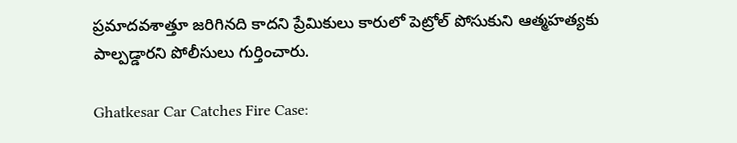ప్రమాదవశాత్తూ జరిగినది కాదని ప్రేమికులు కారులో పెట్రోల్ పోసుకుని ఆత్మహత్యకు పాల్పడ్డారని పోలీసులు గుర్తించారు.

Ghatkesar Car Catches Fire Case: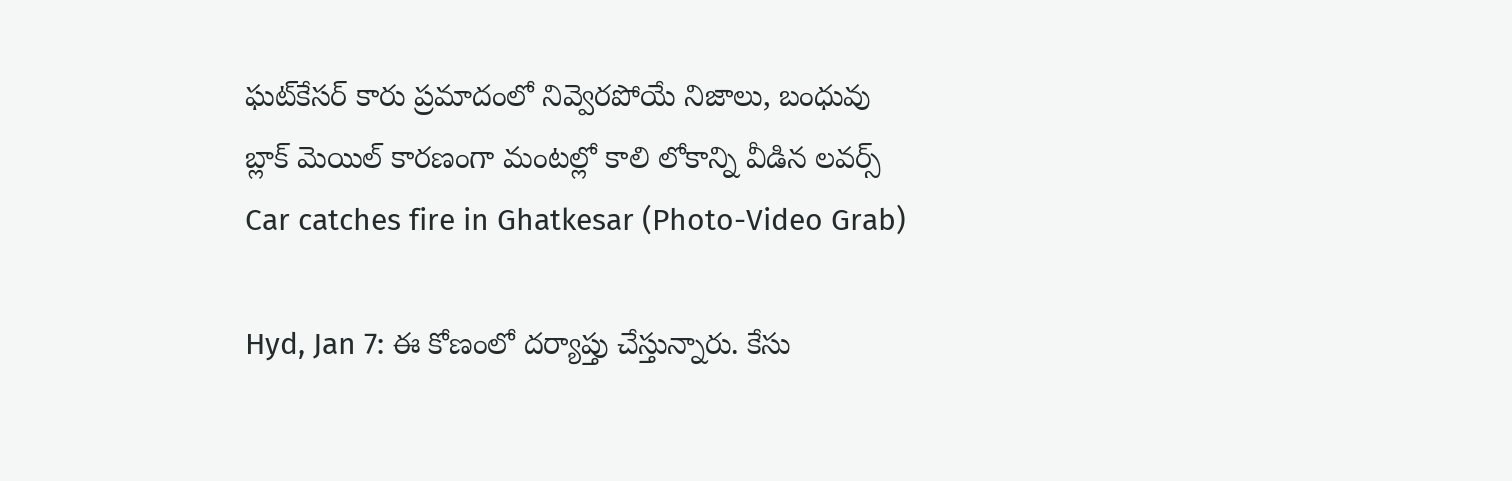ఘట్‌కేసర్‌ కారు ప్రమాదంలో నివ్వెరపోయే నిజాలు, బంధువు బ్లాక్ మెయిల్ కారణంగా మంటల్లో కాలి లోకాన్ని వీడిన లవర్స్
Car catches fire in Ghatkesar (Photo-Video Grab)

Hyd, Jan 7: ఈ కోణంలో దర్యాప్తు చేస్తున్నారు. కేసు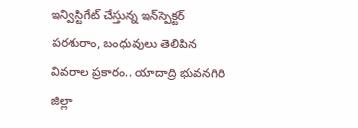ఇన్విస్టిగేట్ చేస్తున్న ఇన్‌స్పెక్టర్‌ పరశురాం, బంధువులు తెలిపిన వివరాల ప్రకారం.. యాదాద్రి భువనగిరి జిల్లా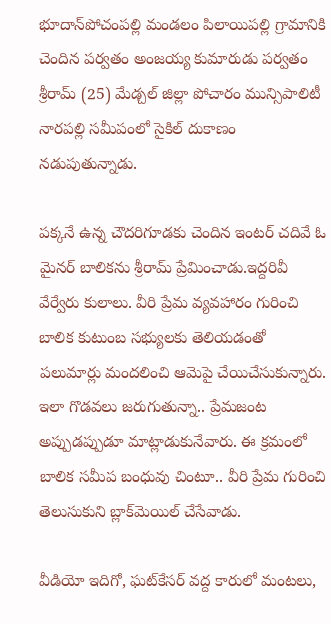భూదాన్‌పోచంపల్లి మండలం పిలాయిపల్లి గ్రామానికి చెందిన పర్వతం అంజయ్య కుమారుడు పర్వతం శ్రీరామ్‌ (25) మేడ్చల్‌ జిల్లా పోచారం మున్సిపాలిటీ నారపల్లి సమీపంలో సైకిల్‌ దుకాణం నడుపుతున్నాడు.

పక్కనే ఉన్న చౌదరిగూడకు చెందిన ఇంటర్‌ చదివే ఓ మైనర్‌ బాలికను శ్రీరామ్‌ ప్రేమించాడు.ఇద్దరివీ వేర్వేరు కులాలు. వీరి ప్రేమ వ్యవహారం గురించి బాలిక కుటుంబ సభ్యులకు తెలియడంతో పలుమార్లు మందలించి ఆమెపై చేయిచేసుకున్నారు. ఇలా గొడవలు జరుగుతున్నా.. ప్రేమజంట అప్పుడప్పుడూ మాట్లాడుకునేవారు. ఈ క్రమంలో బాలిక సమీప బంధువు చింటూ.. వీరి ప్రేమ గురించి తెలుసుకుని బ్లాక్‌మెయిల్‌ చేసేవాడు.

వీడియో ఇదిగో, ఘట్‌కేసర్ వద్ద కారులో మంటలు,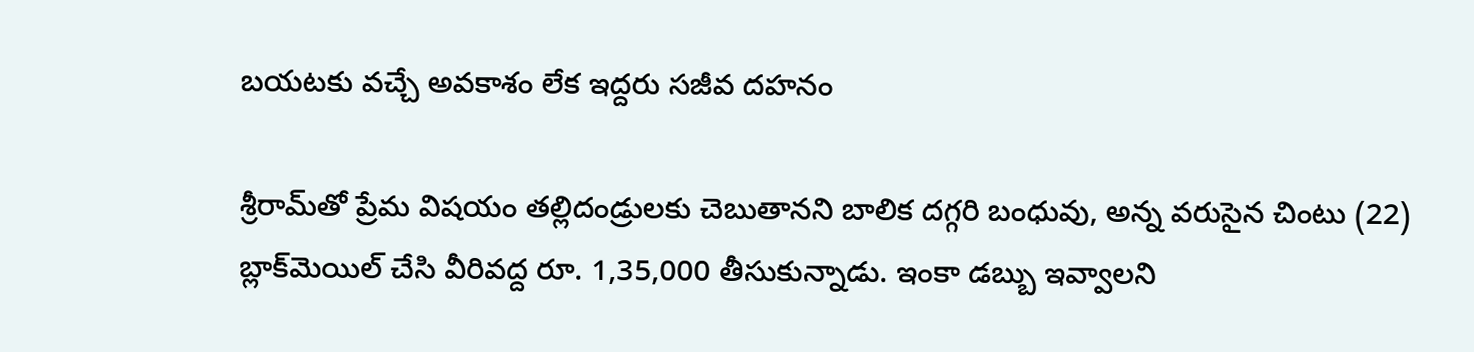బయటకు వచ్చే అవకాశం లేక ఇద్దరు సజీవ దహనం

శ్రీరామ్‌తో ప్రేమ విషయం తల్లిదండ్రులకు చెబుతానని బాలిక దగ్గరి బంధువు, అన్న వరుసైన చింటు (22) బ్లాక్‌మెయిల్‌ చేసి వీరివద్ద రూ. 1,35,000 తీసుకున్నాడు. ఇంకా డబ్బు ఇవ్వాలని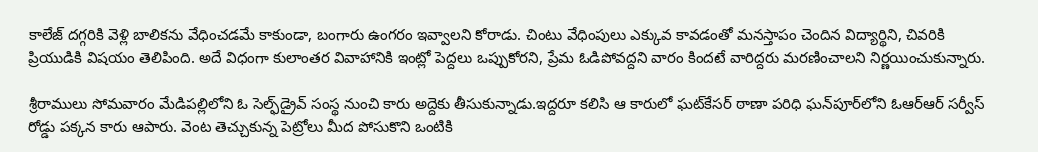కాలేజ్‌ దగ్గరికి వెళ్లి బాలికను వేధించడమే కాకుండా, బంగారు ఉంగరం ఇవ్వాలని కోరాడు. చింటు వేధింపులు ఎక్కువ కావడంతో మనస్తాపం చెందిన విద్యార్థిని, చివరికి ప్రియుడికి విషయం తెలిపింది. అదే విధంగా కులాంతర వివాహానికి ఇంట్లో పెద్దలు ఒప్పుకోరని, ప్రేమ ఓడిపోవద్దని వారం కిందటే వారిద్దరు మరణించాలని నిర్ణయించుకున్నారు.

శ్రీరాములు సోమవారం మేడిపల్లిలోని ఓ సెల్ఫ్‌డ్రైవ్‌ సంస్థ నుంచి కారు అద్దెకు తీసుకున్నాడు.ఇద్దరూ కలిసి ఆ కారులో ఘట్‌కేసర్‌ ఠాణా పరిధి ఘన్‌పూర్‌లోని ఓఆర్‌ఆర్‌ సర్వీస్‌ రోడ్డు పక్కన కారు ఆపారు. వెంట తెచ్చుకున్న పెట్రోలు మీద పోసుకొని ఒంటికి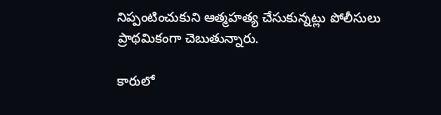నిప్పంటించుకుని ఆత్మహత్య చేసుకున్నట్లు పోలీసులు ప్రాథమికంగా చెబుతున్నారు.

కారులో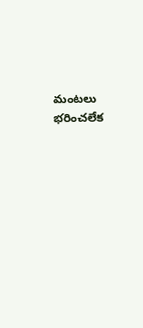మంటలు భరించలేక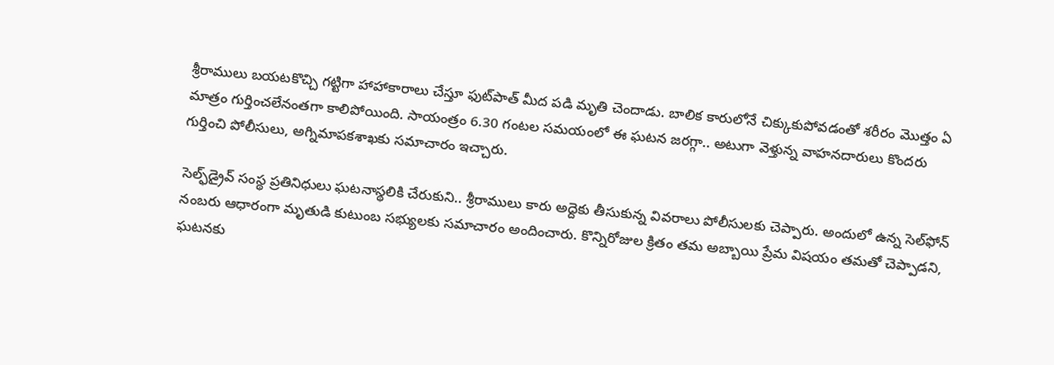శ్రీరాములు బయటకొచ్చి గట్టిగా హాహాకారాలు చేస్తూ ఫుట్‌పాత్‌ మీద పడి మృతి చెందాడు. బాలిక కారులోనే చిక్కుకుపోవడంతో శరీరం మొత్తం ఏ మాత్రం గుర్తించలేనంతగా కాలిపోయింది. సాయంత్రం 6.30 గంటల సమయంలో ఈ ఘటన జరగ్గా.. అటుగా వెళ్తున్న వాహనదారులు కొందరు గుర్తించి పోలీసులు, అగ్నిమాపకశాఖకు సమాచారం ఇచ్చారు.

సెల్ఫ్‌డ్రైవ్‌ సంస్థ ప్రతినిధులు ఘటనాస్థలికి చేరుకుని.. శ్రీరాములు కారు అద్దెకు తీసుకున్న వివరాలు పోలీసులకు చెప్పారు. అందులో ఉన్న సెల్‌ఫోన్‌ నంబరు ఆధారంగా మృతుడి కుటుంబ సభ్యులకు సమాచారం అందించారు. కొన్నిరోజుల క్రితం తమ అబ్బాయి ప్రేమ విషయం తమతో చెప్పాడని, ఘటనకు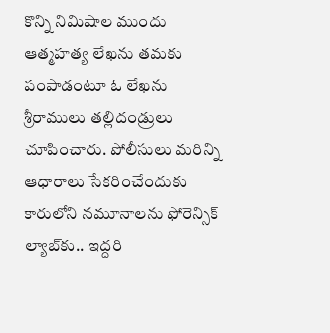కొన్ని నిమిషాల ముందు ఆత్మహత్య లేఖను తమకు పంపాడంటూ ఓ లేఖను శ్రీరాములు తల్లిదండ్రులు చూపించారు. పోలీసులు మరిన్ని ఆధారాలు సేకరించేందుకు కారులోని నమూనాలను ఫోరెన్సిక్‌ ల్యాబ్‌కు.. ఇద్దరి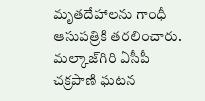మృతదేహాలను గాంధీ ఆసుపత్రికి తరలించారు. మల్కాజ్‌గిరి ఏసీపీ చక్రపాణి ఘటన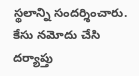స్థలాన్ని సందర్శించారు. కేసు నమోదు చేసి దర్యాప్తు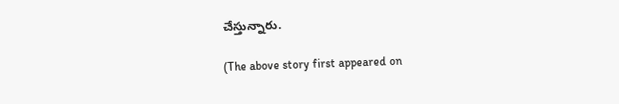చేస్తున్నారు.

(The above story first appeared on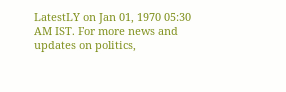LatestLY on Jan 01, 1970 05:30 AM IST. For more news and updates on politics,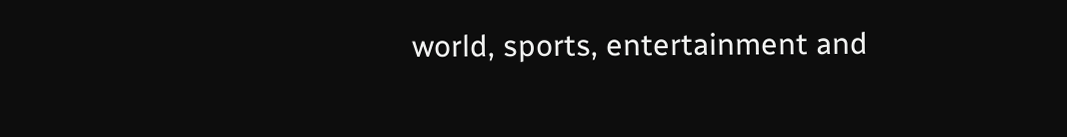world, sports, entertainment and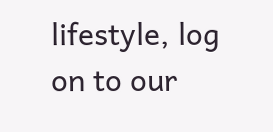lifestyle, log on to our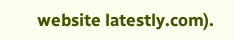website latestly.com).